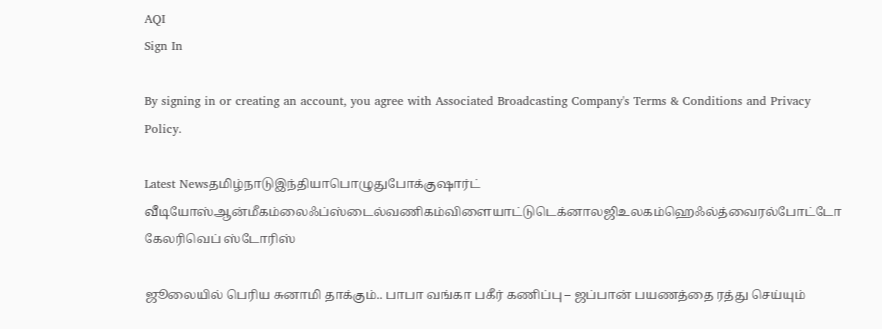AQI
Sign In

By signing in or creating an account, you agree with Associated Broadcasting Company's Terms & Conditions and Privacy Policy.

Latest Newsதமிழ்நாடுஇந்தியாபொழுதுபோக்குஷார்ட் வீடியோஸ்ஆன்மீகம்லைஃப்ஸ்டைல்வணிகம்விளையாட்டுடெக்னாலஜிஉலகம்ஹெஃல்த்வைரல்போட்டோ கேலரிவெப் ஸ்டோரிஸ்

ஜூலையில் பெரிய சுனாமி தாக்கும்.. பாபா வங்கா பகீர் கணிப்பு – ஜப்பான் பயணத்தை ரத்து செய்யும்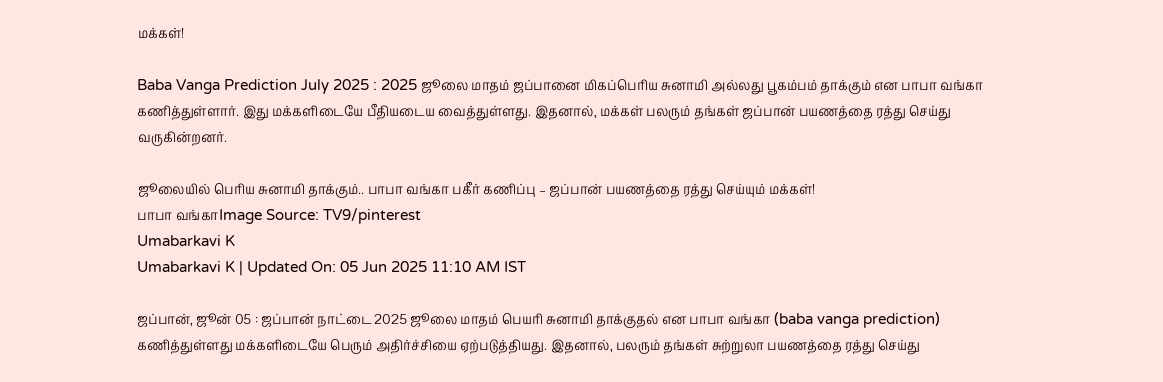மக்கள்!

Baba Vanga Prediction July 2025 : 2025 ஜூலை மாதம் ஜப்பானை மிகப்பெரிய சுனாமி அல்லது பூகம்பம் தாக்கும் என பாபா வங்கா கணித்துள்ளார். இது மக்களிடையே பீதியடைய வைத்துள்ளது. இதனால், மக்கள் பலரும் தங்கள் ஜப்பான் பயணத்தை ரத்து செய்து வருகின்றனர்.

ஜூலையில் பெரிய சுனாமி தாக்கும்.. பாபா வங்கா பகீர் கணிப்பு – ஜப்பான் பயணத்தை ரத்து செய்யும் மக்கள்!
பாபா வங்காImage Source: TV9/pinterest
Umabarkavi K
Umabarkavi K | Updated On: 05 Jun 2025 11:10 AM IST

ஜப்பான், ஜூன் 05 : ஜப்பான் நாட்டை 2025 ஜூலை மாதம் பெயரி சுனாமி தாக்குதல் என பாபா வங்கா (baba vanga prediction) கணித்துள்ளது மக்களிடையே பெரும் அதிர்ச்சியை ஏற்படுத்தியது. இதனால், பலரும் தங்கள் சுற்றுலா பயணத்தை ரத்து செய்து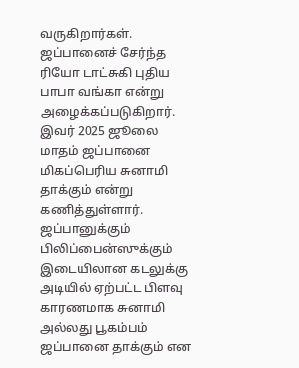வருகிறார்கள். ஜப்பானைச் சேர்ந்த ரியோ டாட்சுகி புதிய பாபா வங்கா என்று அழைக்கப்படுகிறார். இவர் 2025 ஜூலை மாதம் ஜப்பானை மிகப்பெரிய சுனாமி தாக்கும் என்று கணித்துள்ளார். ஜப்பானுக்கும் பிலிப்பைன்ஸுக்கும் இடையிலான கடலுக்கு அடியில் ஏற்பட்ட பிளவு காரணமாக சுனாமி அல்லது பூகம்பம் ஜப்பானை தாக்கும் என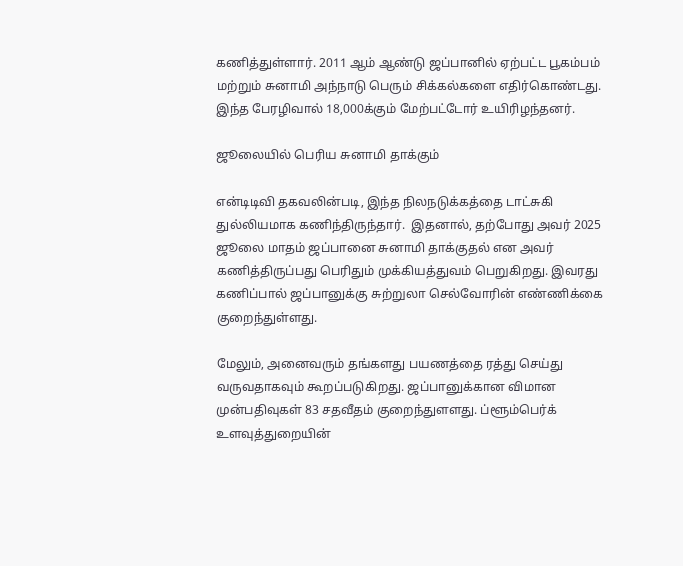கணித்துள்ளார். 2011 ஆம் ஆண்டு ஜப்பானில் ஏற்பட்ட பூகம்பம் மற்றும் சுனாமி அந்நாடு பெரும் சிக்கல்களை எதிர்கொண்டது. இந்த பேரழிவால் 18,000க்கும் மேற்பட்டோர் உயிரிழந்தனர்.

ஜூலையில் பெரிய சுனாமி தாக்கும்

என்டிடிவி தகவலின்படி, இந்த நிலநடுக்கத்தை டாட்சுகி துல்லியமாக கணிந்திருந்தார்.  இதனால், தற்போது அவர் 2025 ஜூலை மாதம் ஜப்பானை சுனாமி தாக்குதல் என அவர் கணித்திருப்பது பெரிதும் முக்கியத்துவம் பெறுகிறது. இவரது கணிப்பால் ஜப்பானுக்கு சுற்றுலா செல்வோரின் எண்ணிக்கை குறைந்துள்ளது.

மேலும், அனைவரும் தங்களது பயணத்தை ரத்து செய்து வருவதாகவும் கூறப்படுகிறது. ஜப்பானுக்கான விமான முன்பதிவுகள் 83 சதவீதம் குறைந்துளளது. ப்ளூம்பெர்க் உளவுத்துறையின்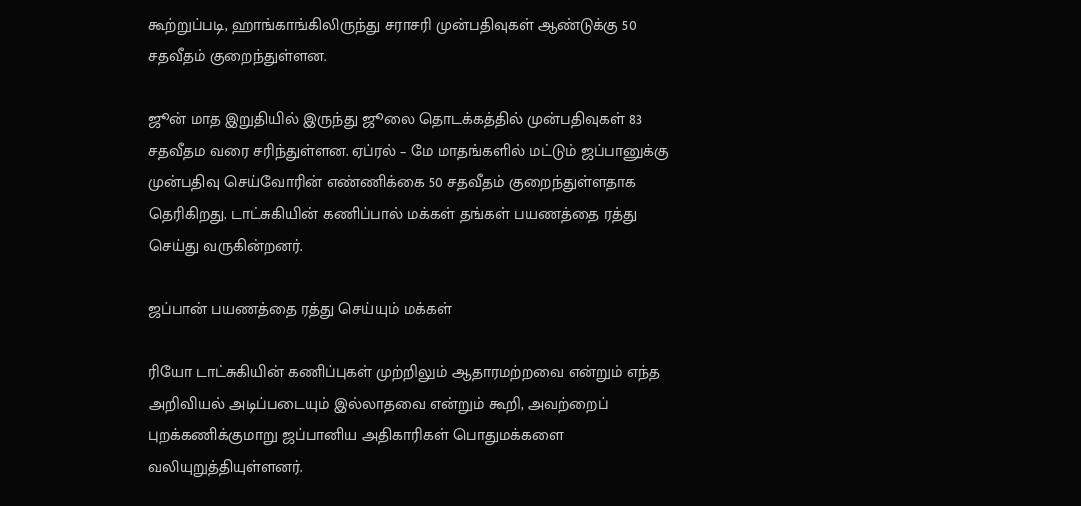கூற்றுப்படி, ஹாங்காங்கிலிருந்து சராசரி முன்பதிவுகள் ஆண்டுக்கு 50 சதவீதம் குறைந்துள்ளன.

ஜூன் மாத இறுதியில் இருந்து ஜூலை தொடக்கத்தில் முன்பதிவுகள் 83 சதவீதம வரை சரிந்துள்ளன. ஏப்ரல் – மே மாதங்களில் மட்டும் ஜப்பானுக்கு முன்பதிவு செய்வோரின் எண்ணிக்கை 50 சதவீதம் குறைந்துள்ளதாக தெரிகிறது. டாட்சுகியின் கணிப்பால் மக்கள் தங்கள் பயணத்தை ரத்து செய்து வருகின்றனர்.

ஜப்பான் பயணத்தை ரத்து செய்யும் மக்கள்

ரியோ டாட்சுகியின் கணிப்புகள் முற்றிலும் ஆதாரமற்றவை என்றும் எந்த அறிவியல் அடிப்படையும் இல்லாதவை என்றும் கூறி, அவற்றைப் புறக்கணிக்குமாறு ஜப்பானிய அதிகாரிகள் பொதுமக்களை வலியுறுத்தியுள்ளனர்.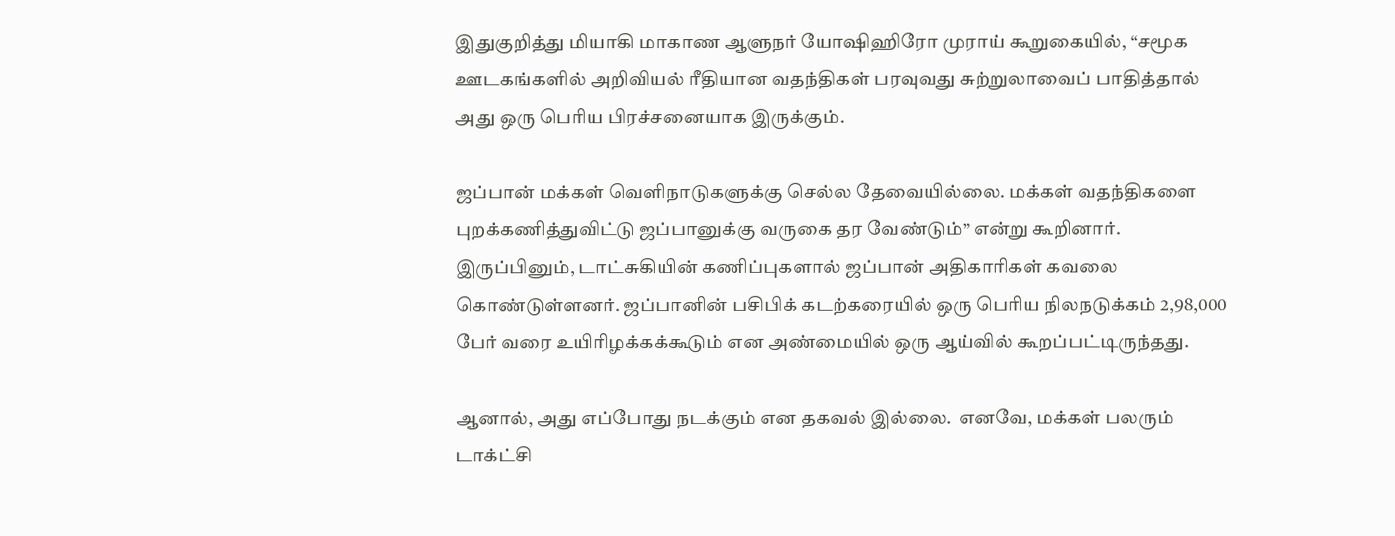இதுகுறித்து மியாகி மாகாண ஆளுநர் யோஷிஹிரோ முராய் கூறுகையில், “சமூக ஊடகங்களில் அறிவியல் ரீதியான வதந்திகள் பரவுவது சுற்றுலாவைப் பாதித்தால் அது ஒரு பெரிய பிரச்சனையாக இருக்கும்.

ஜப்பான் மக்கள் வெளிநாடுகளுக்கு செல்ல தேவையில்லை. மக்கள் வதந்திகளை புறக்கணித்துவிட்டு ஜப்பானுக்கு வருகை தர வேண்டும்” என்று கூறினார். இருப்பினும், டாட்சுகியின் கணிப்புகளால் ஜப்பான் அதிகாரிகள் கவலை கொண்டுள்ளனர். ஜப்பானின் பசிபிக் கடற்கரையில் ஒரு பெரிய நிலநடுக்கம் 2,98,000 பேர் வரை உயிரிழக்கக்கூடும் என அண்மையில் ஒரு ஆய்வில் கூறப்பட்டிருந்தது.

ஆனால், அது எப்போது நடக்கும் என தகவல் இல்லை.  எனவே, மக்கள் பலரும் டாக்ட்சி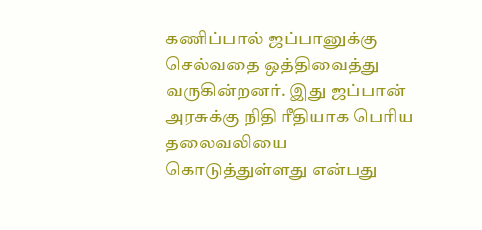கணிப்பால் ஜப்பானுக்கு செல்வதை ஒத்திவைத்து வருகின்றனர். இது ஜப்பான் அரசுக்கு நிதி ரீதியாக பெரிய தலைவலியை கொடுத்துள்ளது என்பது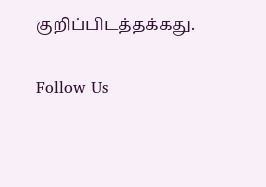குறிப்பிடத்தக்கது.

Follow Us